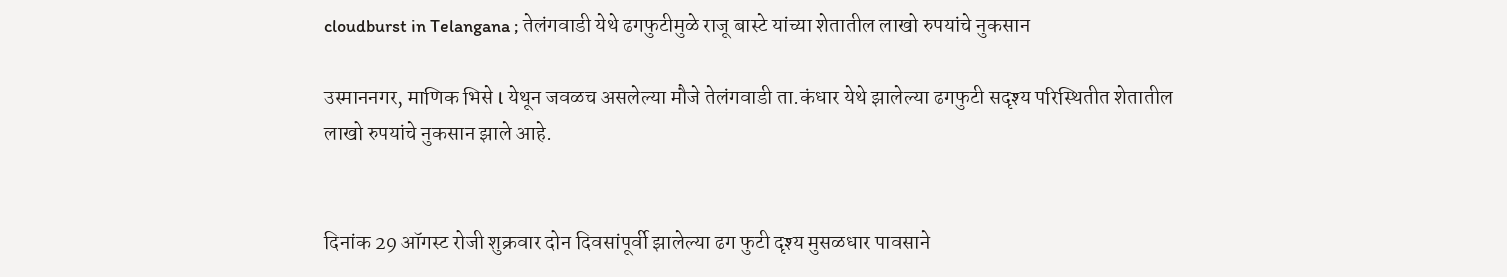cloudburst in Telangana ; तेलंगवाडी येथे ढगफुटीमुळे राजू बास्टे यांच्या शेतातील लाखो रुपयांचे नुकसान

उस्माननगर, माणिक भिसे l येथून जवळच असलेल्या मौजे तेलंगवाडी ता.कंधार येथे झालेल्या ढगफुटी सदृश्य परिस्थितीत शेतातील लाखो रुपयांचे नुकसान झाले आहे.


दिनांक 29 ऑगस्ट रोजी शुक्रवार दोन दिवसांपूर्वी झालेल्या ढग फुटी दृश्य मुसळधार पावसाने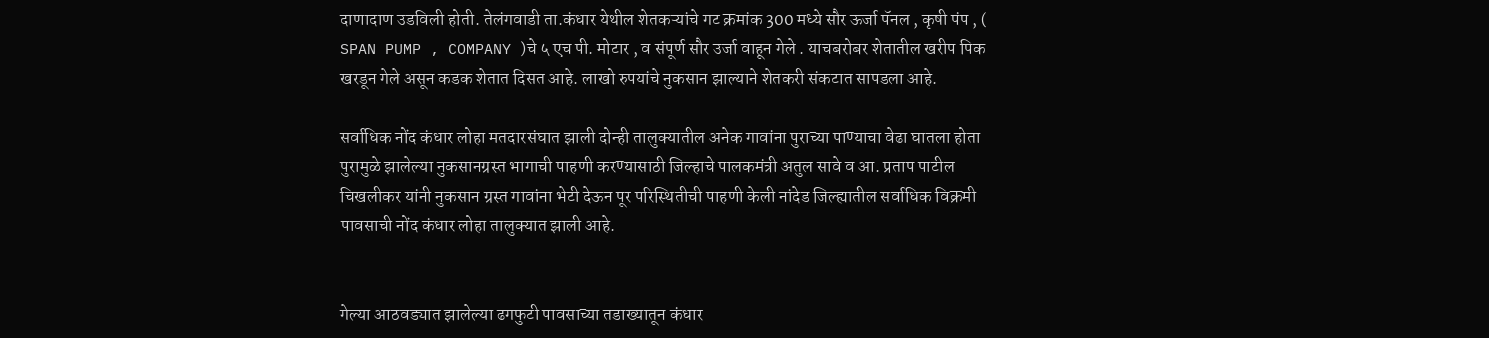दाणादाण उडविली होती. तेलंगवाडी ता.कंधार येथील शेतकऱ्यांचे गट क्रमांक 300 मध्ये सौर ऊर्जा पॅनल , कृषी पंप , ( SPAN PUMP , COMPANY )चे ५ एच पी. मोटार , व संपूर्ण सौर उर्जा वाहून गेले . याचबरोबर शेतातील खरीप पिक खरडून गेले असून कडक शेतात दिसत आहे. लाखो रुपयांचे नुकसान झाल्याने शेतकरी संकटात सापडला आहे.

सर्वाधिक नोंद कंधार लोहा मतदारसंघात झाली दोन्ही तालुक्यातील अनेक गावांना पुराच्या पाण्याचा वेढा घातला होता पुरामुळे झालेल्या नुकसानग्रस्त भागाची पाहणी करण्यासाठी जिल्हाचे पालकमंत्री अतुल सावे व आ. प्रताप पाटील चिखलीकर यांनी नुकसान ग्रस्त गावांना भेटी देऊन पूर परिस्थितीची पाहणी केली नांदेड जिल्ह्यातील सर्वाधिक विक्रमी पावसाची नोंद कंधार लोहा तालुक्यात झाली आहे.


गेल्या आठवड्यात झालेल्या ढगफुटी पावसाच्या तडाख्यातून कंधार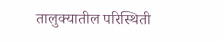तालुक्यातील परिस्थिती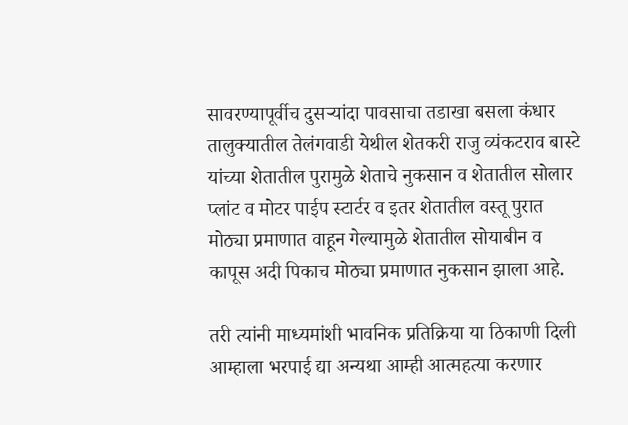सावरण्यापूर्वीच दुसऱ्यांदा पावसाचा तडाखा बसला कंधार तालुक्यातील तेलंगवाडी येथील शेतकरी राजु व्यंकटराव बास्टे यांच्या शेतातील पुरामुळे शेताचे नुकसान व शेतातील सोलार प्लांट व मोटर पाईप स्टार्टर व इतर शेतातील वस्तू पुरात मोठ्या प्रमाणात वाहून गेल्यामुळे शेतातील सोयाबीन व कापूस अदी पिकाच मोठ्या प्रमाणात नुकसान झाला आहे.

तरी त्यांनी माध्यमांशी भावनिक प्रतिक्रिया या ठिकाणी दिली आम्हाला भरपाई द्या अन्यथा आम्ही आत्महत्या करणार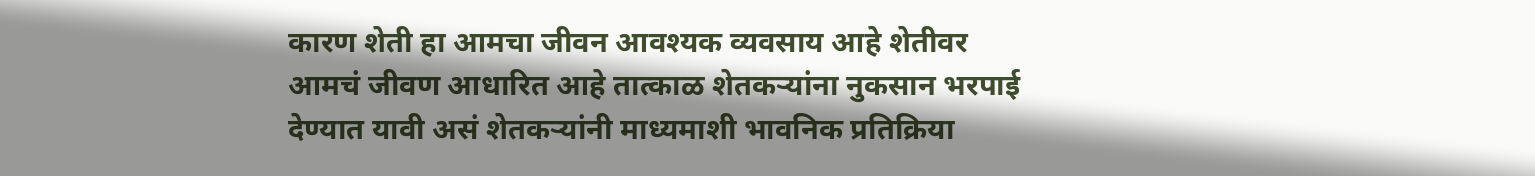कारण शेती हा आमचा जीवन आवश्यक व्यवसाय आहे शेतीवर आमचं जीवण आधारित आहे तात्काळ शेतकऱ्यांना नुकसान भरपाई देण्यात यावी असं शेतकऱ्यांनी माध्यमाशी भावनिक प्रतिक्रिया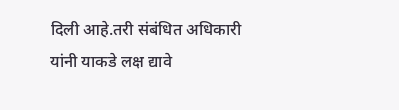दिली आहे.तरी संबंधित अधिकारी यांनी याकडे लक्ष द्यावे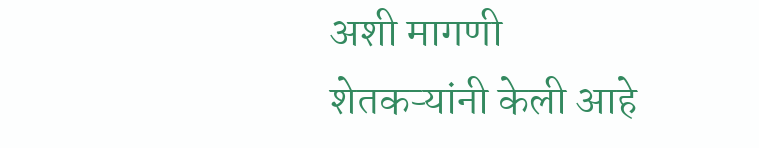अशी मागणी शेतकऱ्यांनी केली आहे